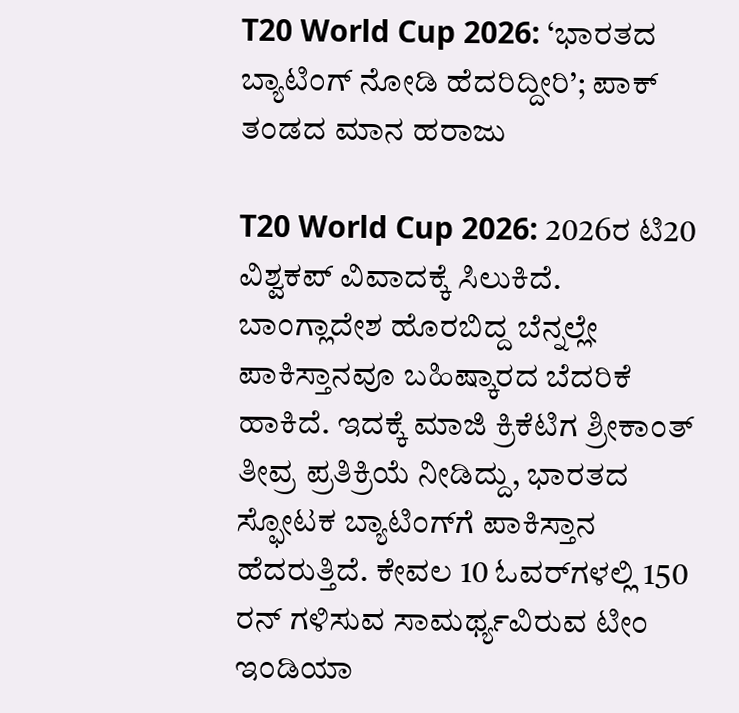T20 World Cup 2026: ‘ಭಾರತದ ಬ್ಯಾಟಿಂಗ್‌ ನೋಡಿ ಹೆದರಿದ್ದೀರಿ’; ಪಾಕ್ ತಂಡದ ಮಾನ ಹರಾಜು

T20 World Cup 2026: 2026ರ ಟಿ20 ವಿಶ್ವಕಪ್ ವಿವಾದಕ್ಕೆ ಸಿಲುಕಿದೆ. ಬಾಂಗ್ಲಾದೇಶ ಹೊರಬಿದ್ದ ಬೆನ್ನಲ್ಲೇ ಪಾಕಿಸ್ತಾನವೂ ಬಹಿಷ್ಕಾರದ ಬೆದರಿಕೆ ಹಾಕಿದೆ. ಇದಕ್ಕೆ ಮಾಜಿ ಕ್ರಿಕೆಟಿಗ ಶ್ರೀಕಾಂತ್ ತೀವ್ರ ಪ್ರತಿಕ್ರಿಯೆ ನೀಡಿದ್ದು, ಭಾರತದ ಸ್ಫೋಟಕ ಬ್ಯಾಟಿಂಗ್‌ಗೆ ಪಾಕಿಸ್ತಾನ ಹೆದರುತ್ತಿದೆ. ಕೇವಲ 10 ಓವರ್‌ಗಳಲ್ಲಿ 150 ರನ್ ಗಳಿಸುವ ಸಾಮರ್ಥ್ಯವಿರುವ ಟೀಂ ಇಂಡಿಯಾ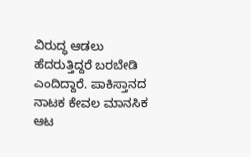ವಿರುದ್ಧ ಆಡಲು ಹೆದರುತ್ತಿದ್ದರೆ ಬರಬೇಡಿ ಎಂದಿದ್ದಾರೆ. ಪಾಕಿಸ್ತಾನದ ನಾಟಕ ಕೇವಲ ಮಾನಸಿಕ ಆಟ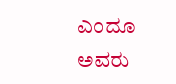ಎಂದೂ ಅವರು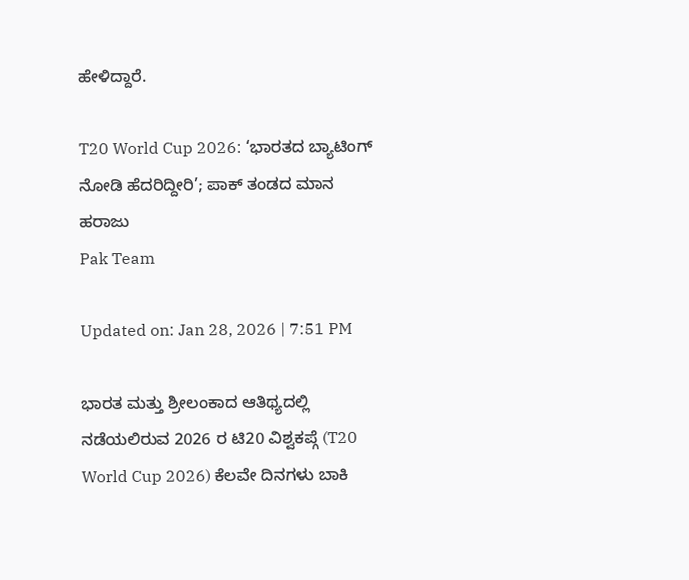ಹೇಳಿದ್ದಾರೆ.

T20 World Cup 2026: ‘ಭಾರತದ ಬ್ಯಾಟಿಂಗ್‌ ನೋಡಿ ಹೆದರಿದ್ದೀರಿ’; ಪಾಕ್ ತಂಡದ ಮಾನ ಹರಾಜು
Pak Team

Updated on: Jan 28, 2026 | 7:51 PM

ಭಾರತ ಮತ್ತು ಶ್ರೀಲಂಕಾದ ಆತಿಥ್ಯದಲ್ಲಿ ನಡೆಯಲಿರುವ 2026 ರ ಟಿ20 ವಿಶ್ವಕಪ್ಗೆ (T20 World Cup 2026) ಕೆಲವೇ ದಿನಗಳು ಬಾಕಿ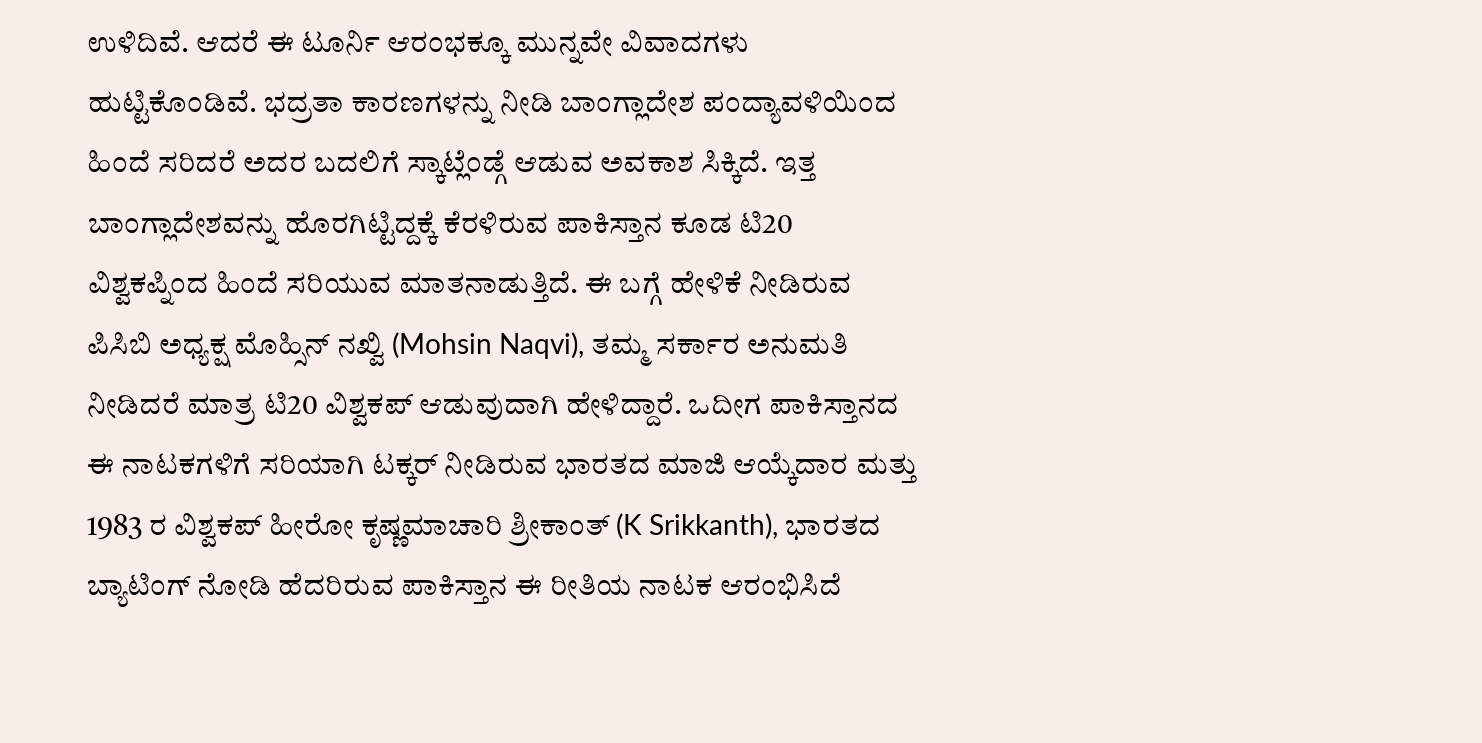ಉಳಿದಿವೆ. ಆದರೆ ಈ ಟೂರ್ನಿ ಆರಂಭಕ್ಕೂ ಮುನ್ನವೇ ವಿವಾದಗಳು ಹುಟ್ಟಿಕೊಂಡಿವೆ. ಭದ್ರತಾ ಕಾರಣಗಳನ್ನು ನೀಡಿ ಬಾಂಗ್ಲಾದೇಶ ಪಂದ್ಯಾವಳಿಯಿಂದ ಹಿಂದೆ ಸರಿದರೆ ಅದರ ಬದಲಿಗೆ ಸ್ಕಾಟ್ಲೆಂಡ್ಗೆ ಆಡುವ ಅವಕಾಶ ಸಿಕ್ಕಿದೆ. ಇತ್ತ ಬಾಂಗ್ಲಾದೇಶವನ್ನು ಹೊರಗಿಟ್ಟಿದ್ದಕ್ಕೆ ಕೆರಳಿರುವ ಪಾಕಿಸ್ತಾನ ಕೂಡ ಟಿ20 ವಿಶ್ವಕಪ್ನಿಂದ ಹಿಂದೆ ಸರಿಯುವ ಮಾತನಾಡುತ್ತಿದೆ. ಈ ಬಗ್ಗೆ ಹೇಳಿಕೆ ನೀಡಿರುವ ಪಿಸಿಬಿ ಅಧ್ಯಕ್ಷ ಮೊಹ್ಸಿನ್ ನಖ್ವಿ (Mohsin Naqvi), ತಮ್ಮ ಸರ್ಕಾರ ಅನುಮತಿ ನೀಡಿದರೆ ಮಾತ್ರ ಟಿ20 ವಿಶ್ವಕಪ್ ಆಡುವುದಾಗಿ ಹೇಳಿದ್ದಾರೆ. ಒದೀಗ ಪಾಕಿಸ್ತಾನದ ಈ ನಾಟಕಗಳಿಗೆ ಸರಿಯಾಗಿ ಟಕ್ಕರ್ ನೀಡಿರುವ ಭಾರತದ ಮಾಜಿ ಆಯ್ಕೆದಾರ ಮತ್ತು 1983 ರ ವಿಶ್ವಕಪ್ ಹೀರೋ ಕೃಷ್ಣಮಾಚಾರಿ ಶ್ರೀಕಾಂತ್ (K Srikkanth), ಭಾರತದ ಬ್ಯಾಟಿಂಗ್‌ ನೋಡಿ ಹೆದರಿರುವ ಪಾಕಿಸ್ತಾನ ಈ ರೀತಿಯ ನಾಟಕ ಆರಂಭಿಸಿದೆ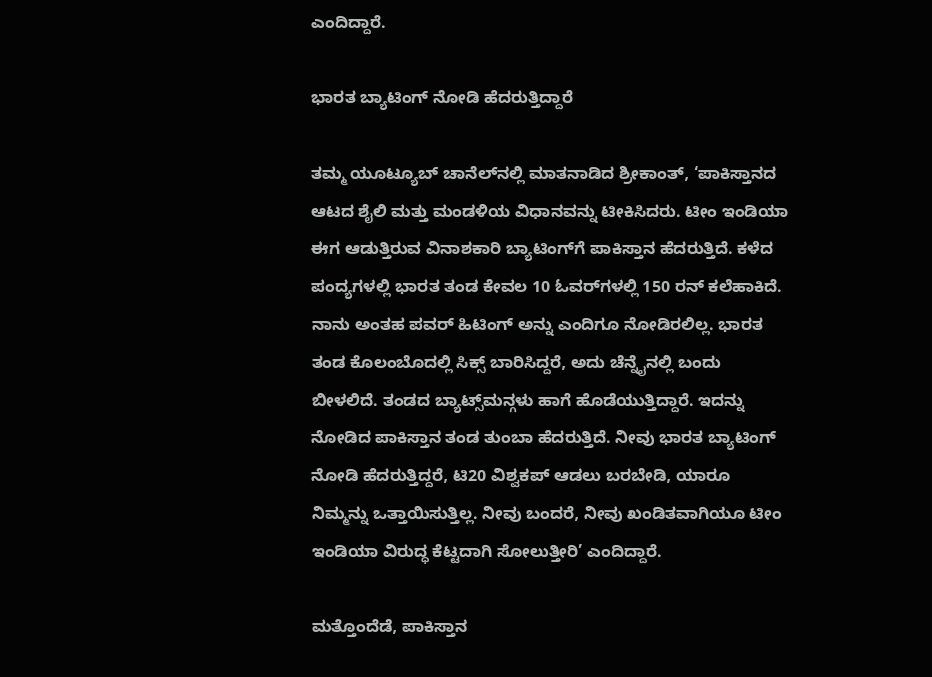ಎಂದಿದ್ದಾರೆ.

ಭಾರತ ಬ್ಯಾಟಿಂಗ್ ನೋಡಿ ಹೆದರುತ್ತಿದ್ದಾರೆ

ತಮ್ಮ ಯೂಟ್ಯೂಬ್ ಚಾನೆಲ್‌ನಲ್ಲಿ ಮಾತನಾಡಿದ ಶ್ರೀಕಾಂತ್, ‘ಪಾಕಿಸ್ತಾನದ ಆಟದ ಶೈಲಿ ಮತ್ತು ಮಂಡಳಿಯ ವಿಧಾನವನ್ನು ಟೀಕಿಸಿದರು. ಟೀಂ ಇಂಡಿಯಾ ಈಗ ಆಡುತ್ತಿರುವ ವಿನಾಶಕಾರಿ ಬ್ಯಾಟಿಂಗ್‌ಗೆ ಪಾಕಿಸ್ತಾನ ಹೆದರುತ್ತಿದೆ. ಕಳೆದ ಪಂದ್ಯಗಳಲ್ಲಿ ಭಾರತ ತಂಡ ಕೇವಲ 10 ಓವರ್‌ಗಳಲ್ಲಿ 150 ರನ್ ಕಲೆಹಾಕಿದೆ. ನಾನು ಅಂತಹ ಪವರ್ ಹಿಟಿಂಗ್ ಅನ್ನು ಎಂದಿಗೂ ನೋಡಿರಲಿಲ್ಲ. ಭಾರತ ತಂಡ ಕೊಲಂಬೊದಲ್ಲಿ ಸಿಕ್ಸ್ ಬಾರಿಸಿದ್ದರೆ, ಅದು ಚೆನ್ನೈನಲ್ಲಿ ಬಂದು ಬೀಳಲಿದೆ. ತಂಡದ ಬ್ಯಾಟ್ಸ್‌ಮನ್ಗಳು ಹಾಗೆ ಹೊಡೆಯುತ್ತಿದ್ದಾರೆ. ಇದನ್ನು ನೋಡಿದ ಪಾಕಿಸ್ತಾನ ತಂಡ ತುಂಬಾ ಹೆದರುತ್ತಿದೆ. ನೀವು ಭಾರತ ಬ್ಯಾಟಿಂಗ್ ನೋಡಿ ಹೆದರುತ್ತಿದ್ದರೆ, ಟಿ20 ವಿಶ್ವಕಪ್ ಆಡಲು ಬರಬೇಡಿ, ಯಾರೂ ನಿಮ್ಮನ್ನು ಒತ್ತಾಯಿಸುತ್ತಿಲ್ಲ. ನೀವು ಬಂದರೆ, ನೀವು ಖಂಡಿತವಾಗಿಯೂ ಟೀಂ ಇಂಡಿಯಾ ವಿರುದ್ಧ ಕೆಟ್ಟದಾಗಿ ಸೋಲುತ್ತೀರಿ’ ಎಂದಿದ್ದಾರೆ.

ಮತ್ತೊಂದೆಡೆ, ಪಾಕಿಸ್ತಾನ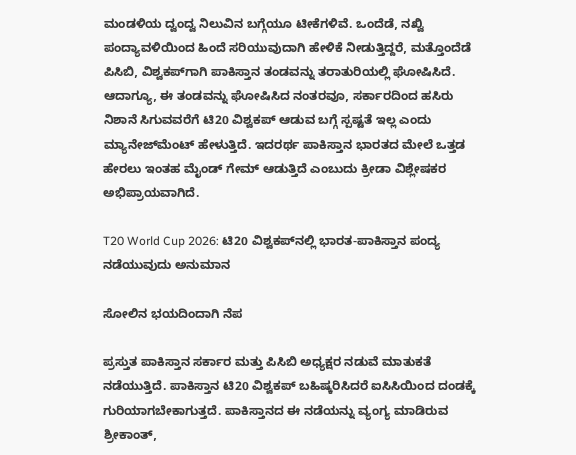ಮಂಡಳಿಯ ದ್ವಂದ್ವ ನಿಲುವಿನ ಬಗ್ಗೆಯೂ ಟೀಕೆಗಳಿವೆ. ಒಂದೆಡೆ, ನಖ್ವಿ ಪಂದ್ಯಾವಳಿಯಿಂದ ಹಿಂದೆ ಸರಿಯುವುದಾಗಿ ಹೇಳಿಕೆ ನೀಡುತ್ತಿದ್ದರೆ, ಮತ್ತೊಂದೆಡೆ ಪಿಸಿಬಿ, ವಿಶ್ವಕಪ್‌ಗಾಗಿ ಪಾಕಿಸ್ತಾನ ತಂಡವನ್ನು ತರಾತುರಿಯಲ್ಲಿ ಘೋಷಿಸಿದೆ. ಆದಾಗ್ಯೂ, ಈ ತಂಡವನ್ನು ಘೋಷಿಸಿದ ನಂತರವೂ, ಸರ್ಕಾರದಿಂದ ಹಸಿರು ನಿಶಾನೆ ಸಿಗುವವರೆಗೆ ಟಿ20 ವಿಶ್ವಕಪ್ ಆಡುವ ಬಗ್ಗೆ ಸ್ಪಷ್ಟತೆ ಇಲ್ಲ ಎಂದು ಮ್ಯಾನೇಜ್‌ಮೆಂಟ್ ಹೇಳುತ್ತಿದೆ. ಇದರರ್ಥ ಪಾಕಿಸ್ತಾನ ಭಾರತದ ಮೇಲೆ ಒತ್ತಡ ಹೇರಲು ಇಂತಹ ಮೈಂಡ್ ಗೇಮ್ ಆಡುತ್ತಿದೆ ಎಂಬುದು ಕ್ರೀಡಾ ವಿಶ್ಲೇಷಕರ ಅಭಿಪ್ರಾಯವಾಗಿದೆ.

T20 World Cup 2026: ಟಿ20 ವಿಶ್ವಕಪ್‌ನಲ್ಲಿ ಭಾರತ-ಪಾಕಿಸ್ತಾನ ಪಂದ್ಯ ನಡೆಯುವುದು ಅನುಮಾನ

ಸೋಲಿನ ಭಯದಿಂದಾಗಿ ನೆಪ

ಪ್ರಸ್ತುತ ಪಾಕಿಸ್ತಾನ ಸರ್ಕಾರ ಮತ್ತು ಪಿಸಿಬಿ ಅಧ್ಯಕ್ಷರ ನಡುವೆ ಮಾತುಕತೆ ನಡೆಯುತ್ತಿದೆ. ಪಾಕಿಸ್ತಾನ ಟಿ20 ವಿಶ್ವಕಪ್ ಬಹಿಷ್ಕರಿಸಿದರೆ ಐಸಿಸಿಯಿಂದ ದಂಡಕ್ಕೆ ಗುರಿಯಾಗಬೇಕಾಗುತ್ತದೆ. ಪಾಕಿಸ್ತಾನದ ಈ ನಡೆಯನ್ನು ವ್ಯಂಗ್ಯ ಮಾಡಿರುವ ಶ್ರೀಕಾಂತ್‌,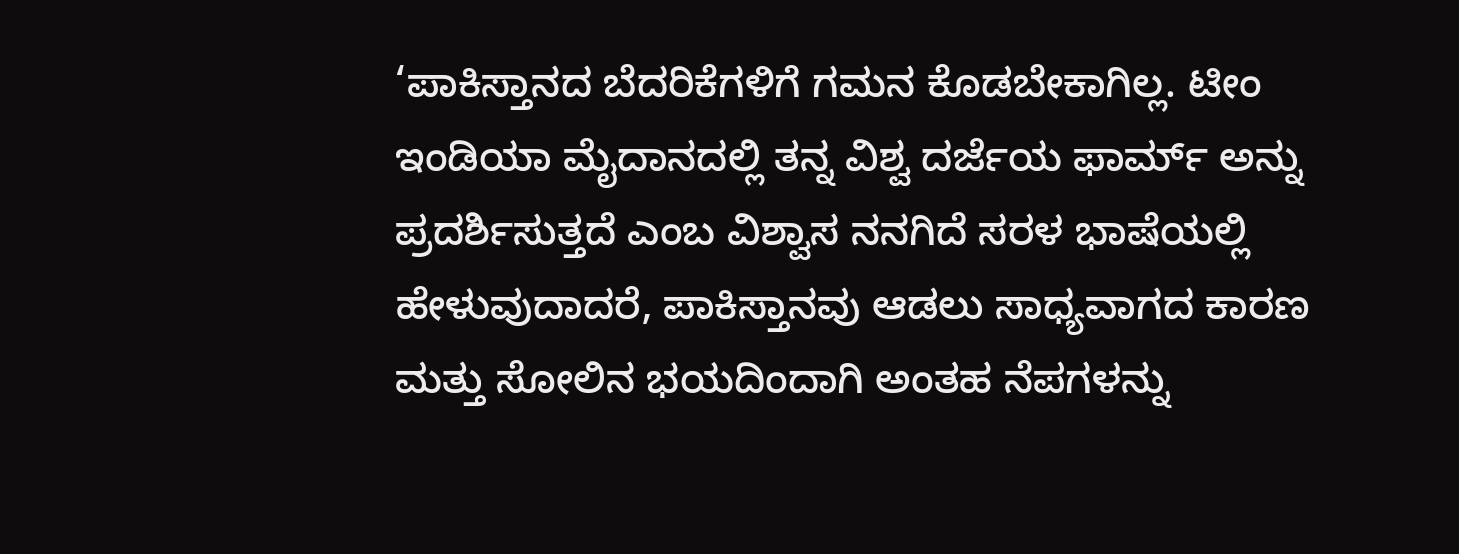‘ಪಾಕಿಸ್ತಾನದ ಬೆದರಿಕೆಗಳಿಗೆ ಗಮನ ಕೊಡಬೇಕಾಗಿಲ್ಲ. ಟೀಂ ಇಂಡಿಯಾ ಮೈದಾನದಲ್ಲಿ ತನ್ನ ವಿಶ್ವ ದರ್ಜೆಯ ಫಾರ್ಮ್ ಅನ್ನು ಪ್ರದರ್ಶಿಸುತ್ತದೆ ಎಂಬ ವಿಶ್ವಾಸ ನನಗಿದೆ ಸರಳ ಭಾಷೆಯಲ್ಲಿ ಹೇಳುವುದಾದರೆ, ಪಾಕಿಸ್ತಾನವು ಆಡಲು ಸಾಧ್ಯವಾಗದ ಕಾರಣ ಮತ್ತು ಸೋಲಿನ ಭಯದಿಂದಾಗಿ ಅಂತಹ ನೆಪಗಳನ್ನು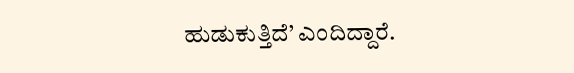ಹುಡುಕುತ್ತಿದೆ’ ಎಂದಿದ್ದಾರೆ.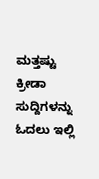ಮತ್ತಷ್ಟು ಕ್ರೀಡಾ ಸುದ್ದಿಗಳನ್ನು ಓದಲು ಇಲ್ಲಿ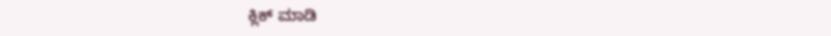ಕ್ಲಿಕ್ ಮಾಡಿ